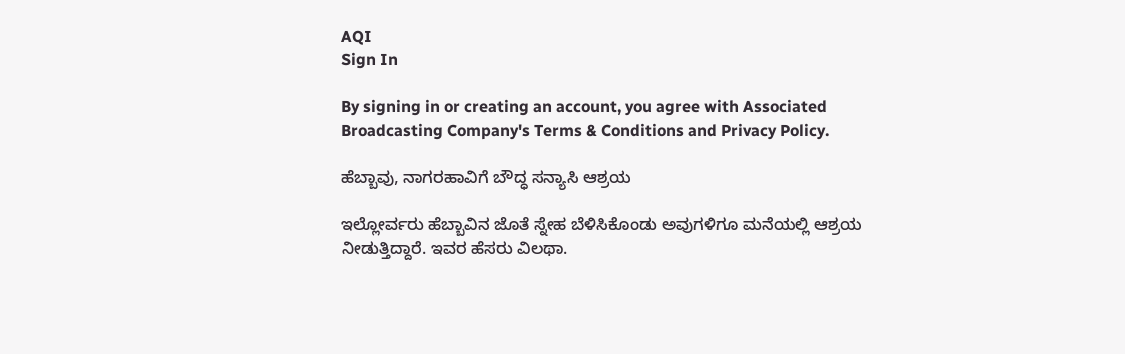AQI
Sign In

By signing in or creating an account, you agree with Associated Broadcasting Company's Terms & Conditions and Privacy Policy.

ಹೆಬ್ಬಾವು, ನಾಗರಹಾವಿಗೆ ಬೌದ್ಧ ಸನ್ಯಾಸಿ ಆಶ್ರಯ

ಇಲ್ಲೋರ್ವರು ಹೆಬ್ಬಾವಿನ ಜೊತೆ ಸ್ನೇಹ ಬೆಳಿಸಿಕೊಂಡು ಅವುಗಳಿಗೂ ಮನೆಯಲ್ಲಿ ಆಶ್ರಯ ನೀಡುತ್ತಿದ್ದಾರೆ. ಇವರ ಹೆಸರು ವಿಲಥಾ.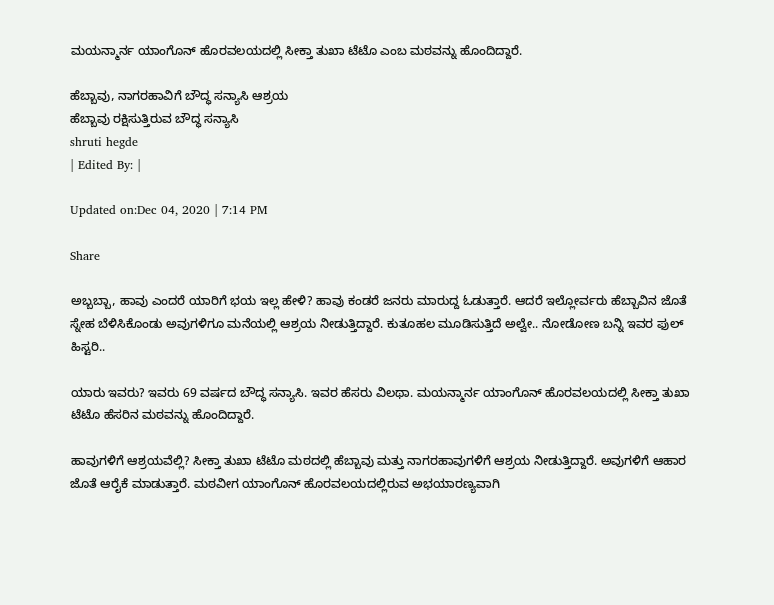ಮಯನ್ಮಾರ್ನ ಯಾಂಗೊನ್ ಹೊರವಲಯದಲ್ಲಿ ಸೀಕ್ತಾ ತುಖಾ ಟೆಟೊ ಎಂಬ ಮಠವನ್ನು ಹೊಂದಿದ್ದಾರೆ.

ಹೆಬ್ಬಾವು, ನಾಗರಹಾವಿಗೆ ಬೌದ್ಧ ಸನ್ಯಾಸಿ ಆಶ್ರಯ
ಹೆಬ್ಬಾವು ರಕ್ಷಿಸುತ್ತಿರುವ ಬೌದ್ಧ ಸನ್ಯಾಸಿ
shruti hegde
| Edited By: |

Updated on:Dec 04, 2020 | 7:14 PM

Share

ಅಬ್ಬಬ್ಬಾ, ಹಾವು ಎಂದರೆ ಯಾರಿಗೆ ಭಯ ಇಲ್ಲ ಹೇಳಿ? ಹಾವು ಕಂಡರೆ ಜನರು ಮಾರುದ್ದ ಓಡುತ್ತಾರೆ. ಆದರೆ ಇಲ್ಲೋರ್ವರು ಹೆಬ್ಬಾವಿನ ಜೊತೆ ಸ್ನೇಹ ಬೆಳಿಸಿಕೊಂಡು ಅವುಗಳಿಗೂ ಮನೆಯಲ್ಲಿ ಆಶ್ರಯ ನೀಡುತ್ತಿದ್ದಾರೆ. ಕುತೂಹಲ ಮೂಡಿಸುತ್ತಿದೆ ಅಲ್ವೇ.. ನೋಡೋಣ ಬನ್ನಿ ಇವರ ಫುಲ್ ಹಿಸ್ಟರಿ..

ಯಾರು ಇವರು? ಇವರು 69 ವರ್ಷದ ಬೌದ್ಧ ಸನ್ಯಾಸಿ. ಇವರ ಹೆಸರು ವಿಲಥಾ. ಮಯನ್ಮಾರ್ನ ಯಾಂಗೊನ್ ಹೊರವಲಯದಲ್ಲಿ ಸೀಕ್ತಾ ತುಖಾ ಟೆಟೊ ಹೆಸರಿನ ಮಠವನ್ನು ಹೊಂದಿದ್ದಾರೆ.

ಹಾವುಗಳಿಗೆ ಆಶ್ರಯವೆಲ್ಲಿ? ಸೀಕ್ತಾ ತುಖಾ ಟೆಟೊ ಮಠದಲ್ಲಿ ಹೆಬ್ಬಾವು ಮತ್ತು ನಾಗರಹಾವುಗಳಿಗೆ ಆಶ್ರಯ ನೀಡುತ್ತಿದ್ದಾರೆ. ಅವುಗಳಿಗೆ ಆಹಾರ ಜೊತೆ ಆರೈಕೆ ಮಾಡುತ್ತಾರೆ. ಮಠವೀಗ ಯಾಂಗೊನ್ ಹೊರವಲಯದಲ್ಲಿರುವ ಅಭಯಾರಣ್ಯವಾಗಿ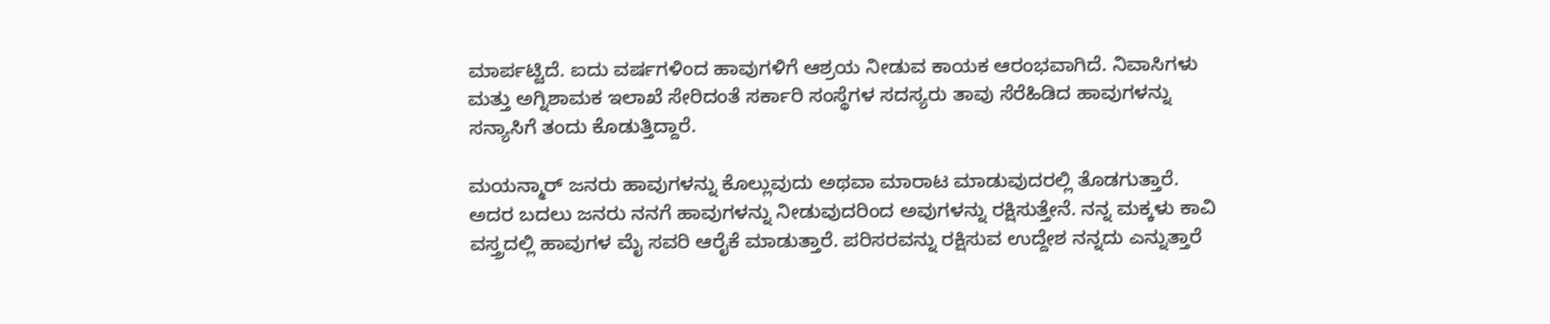ಮಾರ್ಪಟ್ಟಿದೆ. ಐದು ವರ್ಷಗಳಿಂದ ಹಾವುಗಳಿಗೆ ಆಶ್ರಯ ನೀಡುವ ಕಾಯಕ ಆರಂಭವಾಗಿದೆ. ನಿವಾಸಿಗಳು ಮತ್ತು ಅಗ್ನಿಶಾಮಕ ಇಲಾಖೆ ಸೇರಿದಂತೆ ಸರ್ಕಾರಿ ಸಂಸ್ಥೆಗಳ ಸದಸ್ಯರು ತಾವು ಸೆರೆಹಿಡಿದ ಹಾವುಗಳನ್ನು ಸನ್ಯಾಸಿಗೆ ತಂದು ಕೊಡುತ್ತಿದ್ದಾರೆ.

ಮಯನ್ಮಾರ್ ಜನರು ಹಾವುಗಳನ್ನು ಕೊಲ್ಲುವುದು ಅಥವಾ ಮಾರಾಟ ಮಾಡುವುದರಲ್ಲಿ ತೊಡಗುತ್ತಾರೆ. ಅದರ ಬದಲು ಜನರು ನನಗೆ ಹಾವುಗಳನ್ನು ನೀಡುವುದರಿಂದ ಅವುಗಳನ್ನು ರಕ್ಷಿಸುತ್ತೇನೆ. ನನ್ನ ಮಕ್ಕಳು ಕಾವಿ ವಸ್ತ್ರದಲ್ಲಿ ಹಾವುಗಳ ಮೈ ಸವರಿ ಆರೈಕೆ ಮಾಡುತ್ತಾರೆ. ಪರಿಸರವನ್ನು ರಕ್ಷಿಸುವ ಉದ್ದೇಶ ನನ್ನದು ಎನ್ನುತ್ತಾರೆ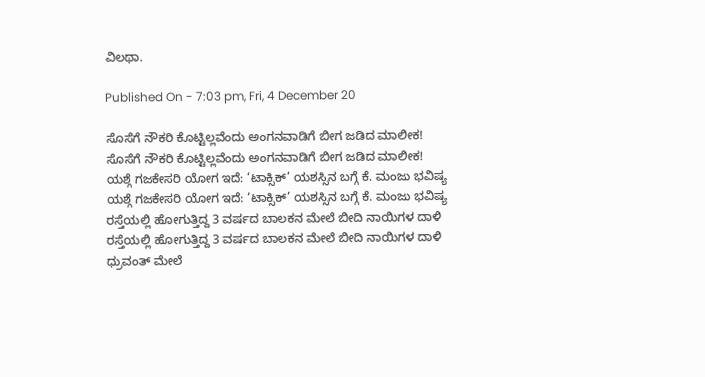ವಿಲಥಾ.

Published On - 7:03 pm, Fri, 4 December 20

ಸೊಸೆಗೆ ನೌಕರಿ ಕೊಟ್ಟಿಲ್ಲವೆಂದು ಅಂಗನವಾಡಿಗೆ ಬೀಗ ಜಡಿದ ಮಾಲೀಕ!
ಸೊಸೆಗೆ ನೌಕರಿ ಕೊಟ್ಟಿಲ್ಲವೆಂದು ಅಂಗನವಾಡಿಗೆ ಬೀಗ ಜಡಿದ ಮಾಲೀಕ!
ಯಶ್ಗೆ ಗಜಕೇಸರಿ ಯೋಗ ಇದೆ: ‘ಟಾಕ್ಸಿಕ್’ ಯಶಸ್ಸಿನ ಬಗ್ಗೆ ಕೆ. ಮಂಜು ಭವಿಷ್ಯ
ಯಶ್ಗೆ ಗಜಕೇಸರಿ ಯೋಗ ಇದೆ: ‘ಟಾಕ್ಸಿಕ್’ ಯಶಸ್ಸಿನ ಬಗ್ಗೆ ಕೆ. ಮಂಜು ಭವಿಷ್ಯ
ರಸ್ತೆಯಲ್ಲಿ ಹೋಗುತ್ತಿದ್ದ 3 ವರ್ಷದ ಬಾಲಕನ ಮೇಲೆ ಬೀದಿ ನಾಯಿಗಳ ದಾಳಿ
ರಸ್ತೆಯಲ್ಲಿ ಹೋಗುತ್ತಿದ್ದ 3 ವರ್ಷದ ಬಾಲಕನ ಮೇಲೆ ಬೀದಿ ನಾಯಿಗಳ ದಾಳಿ
ಧ್ರುವಂತ್ ಮೇಲೆ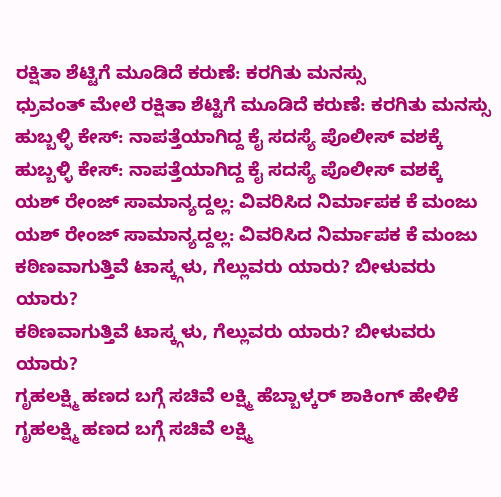ರಕ್ಷಿತಾ ಶೆಟ್ಟಿಗೆ ಮೂಡಿದೆ ಕರುಣೆ: ಕರಗಿತು ಮನಸ್ಸು
ಧ್ರುವಂತ್ ಮೇಲೆ ರಕ್ಷಿತಾ ಶೆಟ್ಟಿಗೆ ಮೂಡಿದೆ ಕರುಣೆ: ಕರಗಿತು ಮನಸ್ಸು
ಹುಬ್ಬಳ್ಳಿ ಕೇಸ್: ನಾಪತ್ತೆಯಾಗಿದ್ದ ಕೈ ಸದಸ್ಯೆ ಪೊಲೀಸ್ ವಶಕ್ಕೆ
ಹುಬ್ಬಳ್ಳಿ ಕೇಸ್: ನಾಪತ್ತೆಯಾಗಿದ್ದ ಕೈ ಸದಸ್ಯೆ ಪೊಲೀಸ್ ವಶಕ್ಕೆ
ಯಶ್ ರೇಂಜ್ ಸಾಮಾನ್ಯದ್ದಲ್ಲ: ವಿವರಿಸಿದ ನಿರ್ಮಾಪಕ ಕೆ ಮಂಜು
ಯಶ್ ರೇಂಜ್ ಸಾಮಾನ್ಯದ್ದಲ್ಲ: ವಿವರಿಸಿದ ನಿರ್ಮಾಪಕ ಕೆ ಮಂಜು
ಕಠಿಣವಾಗುತ್ತಿವೆ ಟಾಸ್ಕ್ಗಳು, ಗೆಲ್ಲುವರು ಯಾರು? ಬೀಳುವರು ಯಾರು?
ಕಠಿಣವಾಗುತ್ತಿವೆ ಟಾಸ್ಕ್ಗಳು, ಗೆಲ್ಲುವರು ಯಾರು? ಬೀಳುವರು ಯಾರು?
ಗೃಹಲಕ್ಷ್ಮಿ ಹಣದ ಬಗ್ಗೆ ಸಚಿವೆ ಲಕ್ಷ್ಮಿ ಹೆಬ್ಬಾಳ್ಕರ್ ಶಾಕಿಂಗ್ ಹೇಳಿಕೆ
ಗೃಹಲಕ್ಷ್ಮಿ ಹಣದ ಬಗ್ಗೆ ಸಚಿವೆ ಲಕ್ಷ್ಮಿ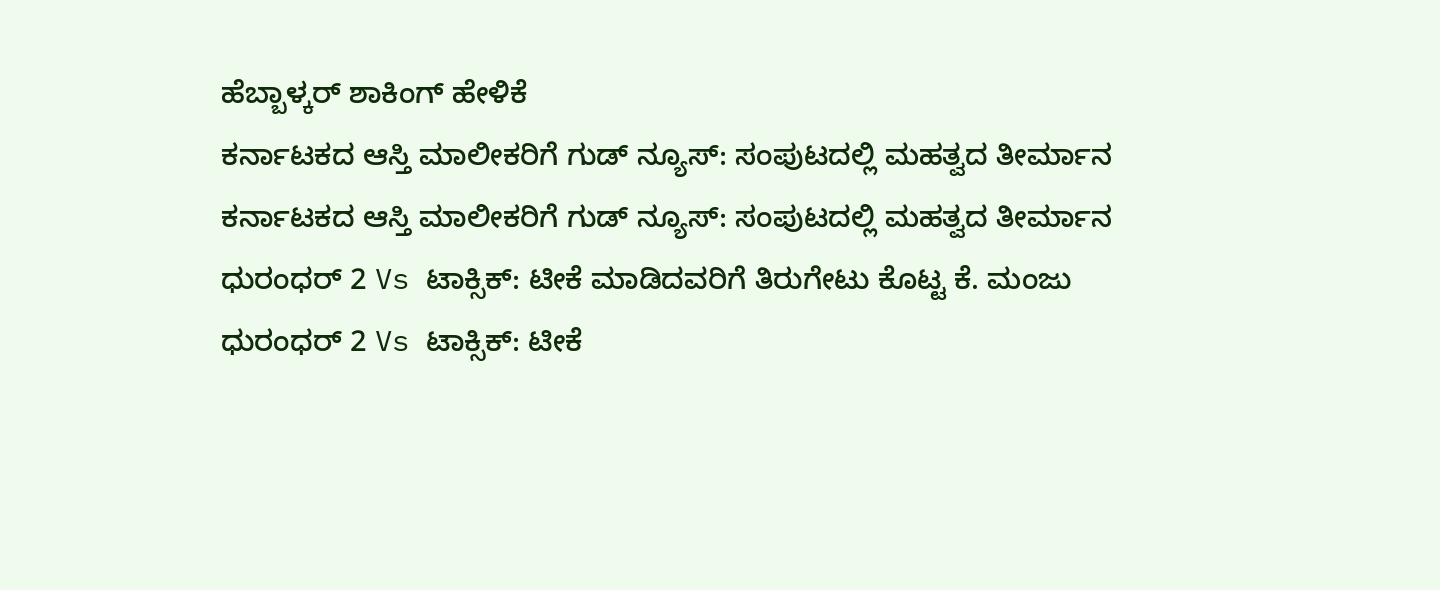ಹೆಬ್ಬಾಳ್ಕರ್ ಶಾಕಿಂಗ್ ಹೇಳಿಕೆ
ಕರ್ನಾಟಕದ ಆಸ್ತಿ ಮಾಲೀಕರಿಗೆ ಗುಡ್ ನ್ಯೂಸ್: ಸಂಪುಟದಲ್ಲಿ ಮಹತ್ವದ ತೀರ್ಮಾನ
ಕರ್ನಾಟಕದ ಆಸ್ತಿ ಮಾಲೀಕರಿಗೆ ಗುಡ್ ನ್ಯೂಸ್: ಸಂಪುಟದಲ್ಲಿ ಮಹತ್ವದ ತೀರ್ಮಾನ
ಧುರಂಧರ್ 2 Vs ಟಾಕ್ಸಿಕ್: ಟೀಕೆ ಮಾಡಿದವರಿಗೆ ತಿರುಗೇಟು ಕೊಟ್ಟ ಕೆ. ಮಂಜು
ಧುರಂಧರ್ 2 Vs ಟಾಕ್ಸಿಕ್: ಟೀಕೆ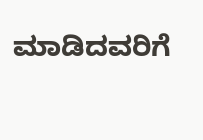ಮಾಡಿದವರಿಗೆ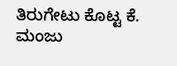ತಿರುಗೇಟು ಕೊಟ್ಟ ಕೆ. ಮಂಜು